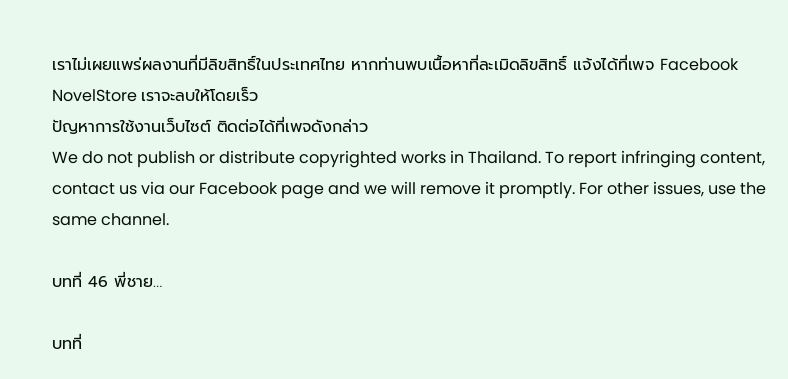เราไม่เผยแพร่ผลงานที่มีลิขสิทธิ์ในประเทศไทย หากท่านพบเนื้อหาที่ละเมิดลิขสิทธิ์ แจ้งได้ที่เพจ Facebook NovelStore เราจะลบให้โดยเร็ว
ปัญหาการใช้งานเว็บไซต์ ติดต่อได้ที่เพจดังกล่าว
We do not publish or distribute copyrighted works in Thailand. To report infringing content, contact us via our Facebook page and we will remove it promptly. For other issues, use the same channel.

บทที่ 46 พี่ชาย…

บทที่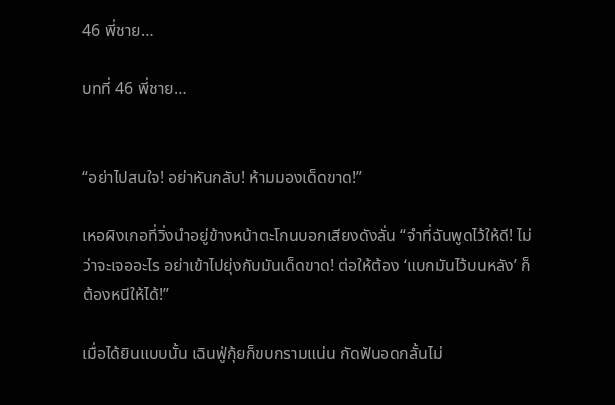46 พี่ชาย…

บทที่ 46 พี่ชาย…


“อย่าไปสนใจ! อย่าหันกลับ! ห้ามมองเด็ดขาด!”

เหอผิงเกอที่วิ่งนำอยู่ข้างหน้าตะโกนบอกเสียงดังลั่น “จำที่ฉันพูดไว้ให้ดี! ไม่ว่าจะเจออะไร อย่าเข้าไปยุ่งกับมันเด็ดขาด! ต่อให้ต้อง ‘แบกมันไว้บนหลัง’ ก็ต้องหนีให้ได้!”

เมื่อได้ยินแบบนั้น เฉินฟู่กุ้ยก็ขบกรามแน่น กัดฟันอดกลั้นไม่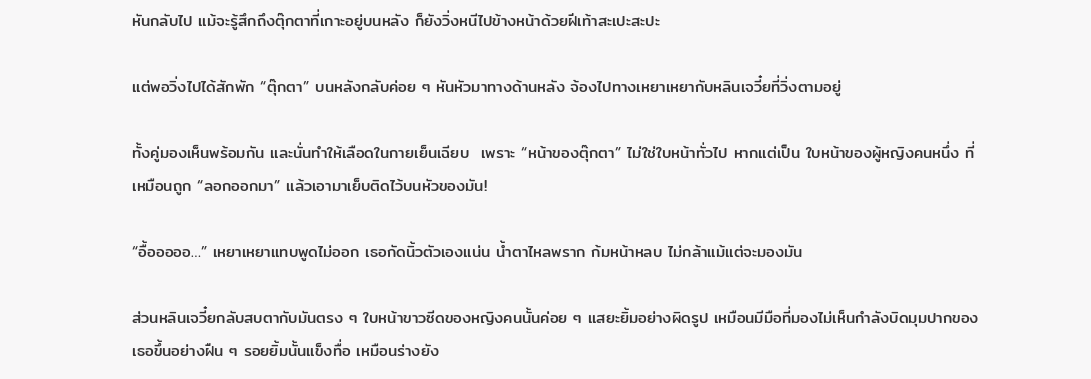หันกลับไป แม้จะรู้สึกถึงตุ๊กตาที่เกาะอยู่บนหลัง ก็ยังวิ่งหนีไปข้างหน้าด้วยฝีเท้าสะเปะสะปะ

แต่พอวิ่งไปได้สักพัก “ตุ๊กตา” บนหลังกลับค่อย ๆ หันหัวมาทางด้านหลัง จ้องไปทางเหยาเหยากับหลินเจวี๋ยที่วิ่งตามอยู่

ทั้งคู่มองเห็นพร้อมกัน และนั่นทำให้เลือดในกายเย็นเฉียบ  เพราะ “หน้าของตุ๊กตา” ไม่ใช่ใบหน้าทั่วไป หากแต่เป็น ใบหน้าของผู้หญิงคนหนึ่ง ที่เหมือนถูก “ลอกออกมา” แล้วเอามาเย็บติดไว้บนหัวของมัน!

“อื้อออออ…” เหยาเหยาแทบพูดไม่ออก เธอกัดนิ้วตัวเองแน่น น้ำตาไหลพราก ก้มหน้าหลบ ไม่กล้าแม้แต่จะมองมัน

ส่วนหลินเจวี๋ยกลับสบตากับมันตรง ๆ ใบหน้าขาวซีดของหญิงคนนั้นค่อย ๆ แสยะยิ้มอย่างผิดรูป เหมือนมีมือที่มองไม่เห็นกำลังบิดมุมปากของเธอขึ้นอย่างฝืน ๆ รอยยิ้มนั้นแข็งทื่อ เหมือนร่างยัง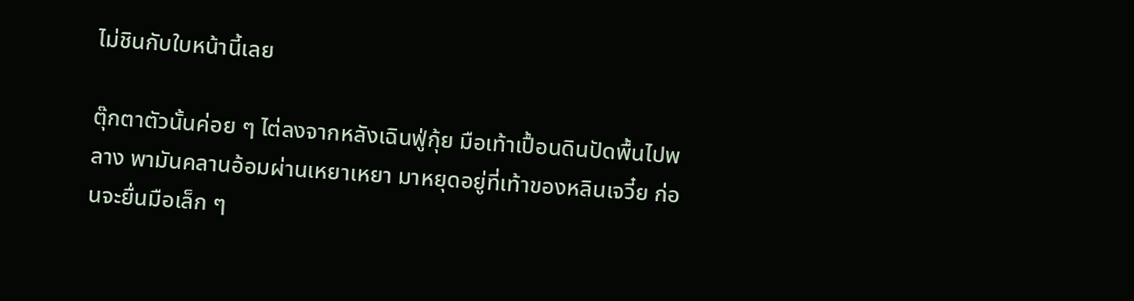ไม่ชินกับใบหน้านี้เลย

ตุ๊กตาตัวนั้นค่อย ๆ ไต่ลงจากหลังเฉินฟู่กุ้ย มือเท้าเปื้อนดินปัดพื้นไปพลาง พามันคลานอ้อมผ่านเหยาเหยา มาหยุดอยู่ที่เท้าของหลินเจวี๋ย ก่อนจะยื่นมือเล็ก ๆ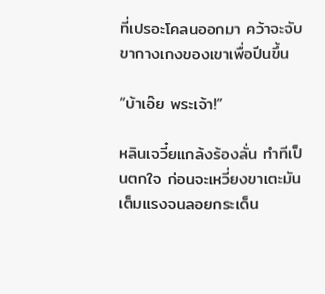ที่เปรอะโคลนออกมา คว้าจะจับขากางเกงของเขาเพื่อปีนขึ้น

“บ้าเอ๊ย พระเจ้า!”

หลินเจวี๋ยแกล้งร้องลั่น ทำทีเป็นตกใจ ก่อนจะเหวี่ยงขาเตะมันเต็มแรงจนลอยกระเด็น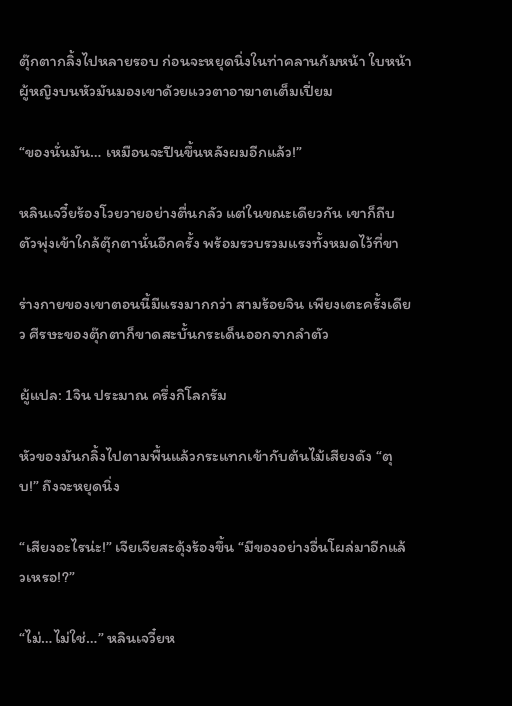ตุ๊กตากลิ้งไปหลายรอบ ก่อนจะหยุดนิ่งในท่าคลานก้มหน้า ใบหน้าผู้หญิงบนหัวมันมองเขาด้วยแววตาอาฆาตเต็มเปี่ยม

“ของนั่นมัน… เหมือนจะปีนขึ้นหลังผมอีกแล้ว!”

หลินเจวี๋ยร้องโวยวายอย่างตื่นกลัว แต่ในขณะเดียวกัน เขาก็ถีบตัวพุ่งเข้าใกล้ตุ๊กตานั่นอีกครั้ง พร้อมรวบรวมแรงทั้งหมดไว้ที่ขา

ร่างกายของเขาตอนนี้มีแรงมากกว่า สามร้อยจิน เพียงเตะครั้งเดียว ศีรษะของตุ๊กตาก็ขาดสะบั้นกระเด็นออกจากลำตัว

ผู้แปล: 1จิน ประมาณ ครึ่งกิโลกรัม

หัวของมันกลิ้งไปตามพื้นแล้วกระแทกเข้ากับต้นไม้เสียงดัง “ตุบ!” ถึงจะหยุดนิ่ง

“เสียงอะไรน่ะ!” เจียเจียสะดุ้งร้องขึ้น “มีของอย่างอื่นโผล่มาอีกแล้วเหรอ!?”

“ไม่…ไม่ใช่…” หลินเจวี๋ยห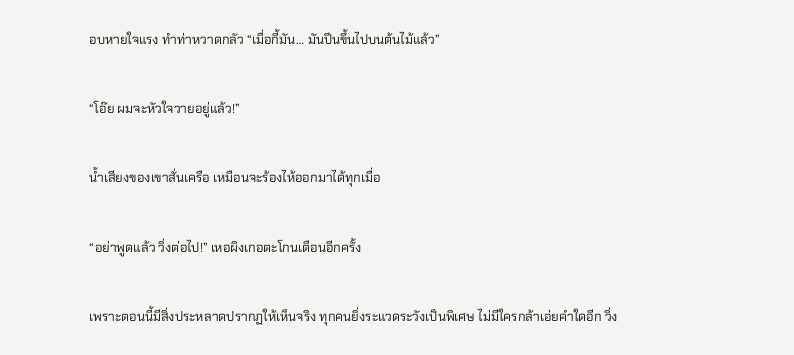อบหายใจแรง ทำท่าหวาดกลัว “เมื่อกี้มัน… มันปีนขึ้นไปบนต้นไม้แล้ว”

“โอ๊ย ผมจะหัวใจวายอยู่แล้ว!”

น้ำเสียงของเขาสั่นเครือ เหมือนจะร้องไห้ออกมาได้ทุกเมื่อ

“อย่าพูดแล้ว วิ่งต่อไป!” เหอผิงเกอตะโกนเตือนอีกครั้ง

เพราะตอนนี้มีสิ่งประหลาดปรากฏให้เห็นจริง ทุกคนยิ่งระแวดระวังเป็นพิเศษ ไม่มีใครกล้าเอ่ยคำใดอีก วิ่ง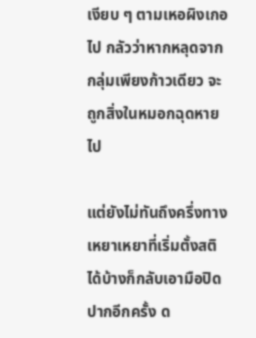เงียบ ๆ ตามเหอผิงเกอไป กลัวว่าหากหลุดจากกลุ่มเพียงก้าวเดียว จะถูกสิ่งในหมอกฉุดหายไป

แต่ยังไม่ทันถึงครึ่งทาง เหยาเหยาที่เริ่มตั้งสติได้บ้างก็กลับเอามือปิดปากอีกครั้ง ด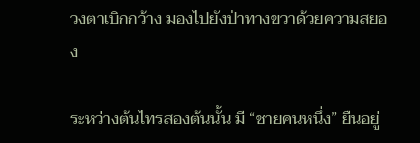วงตาเบิกกว้าง มองไปยังป่าทางขวาด้วยความสยอง

ระหว่างต้นไทรสองต้นนั้น มี “ชายคนหนึ่ง” ยืนอยู่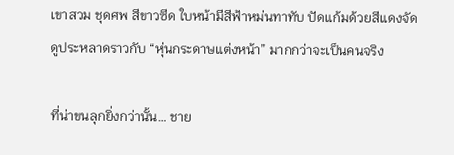เขาสวม ชุดศพ สีขาวซีด ใบหน้ามีสีฟ้าหม่นทาทับ ปัดแก้มด้วยสีแดงจัด ดูประหลาดราวกับ “หุ่นกระดาษแต่งหน้า” มากกว่าจะเป็นคนจริง

ที่น่าขนลุกยิ่งกว่านั้น… ชาย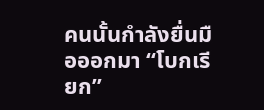คนนั้นกำลังยื่นมือออกมา “โบกเรียก”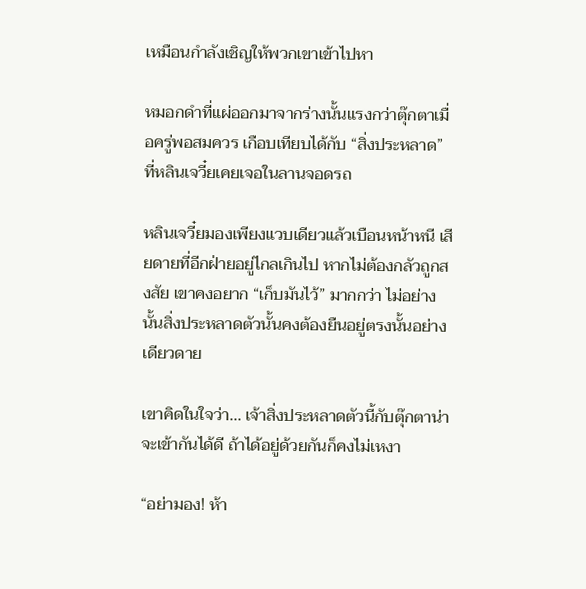เหมือนกำลังเชิญให้พวกเขาเข้าไปหา

หมอกดำที่แผ่ออกมาจากร่างนั้นแรงกว่าตุ๊กตาเมื่อครู่พอสมควร เกือบเทียบได้กับ “สิ่งประหลาด” ที่หลินเจวี๋ยเคยเจอในลานจอดรถ

หลินเจวี๋ยมองเพียงแวบเดียวแล้วเบือนหน้าหนี เสียดายที่อีกฝ่ายอยู่ไกลเกินไป หากไม่ต้องกลัวถูกสงสัย เขาคงอยาก “เก็บมันไว้” มากกว่า ไม่อย่างนั้นสิ่งประหลาดตัวนั้นคงต้องยืนอยู่ตรงนั้นอย่างเดียวดาย

เขาคิดในใจว่า... เจ้าสิ่งประหลาดตัวนี้กับตุ๊กตาน่าจะเข้ากันได้ดี ถ้าได้อยู่ด้วยกันก็คงไม่เหงา

“อย่ามอง! ห้า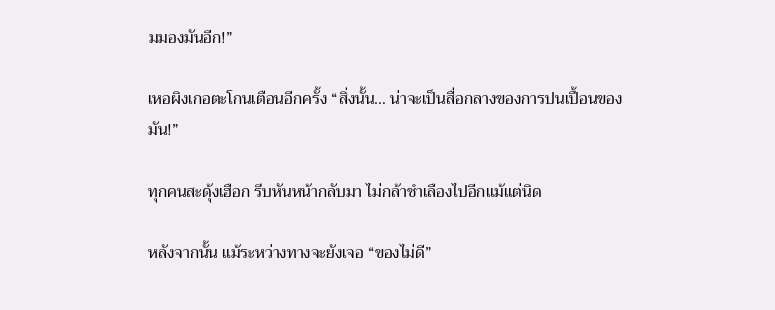มมองมันอีก!”

เหอผิงเกอตะโกนเตือนอีกครั้ง “สิ่งนั้น… น่าจะเป็นสื่อกลางของการปนเปื้อนของมัน!”

ทุกคนสะดุ้งเฮือก รีบหันหน้ากลับมา ไม่กล้าชำเลืองไปอีกแม้แต่นิด

หลังจากนั้น แม้ระหว่างทางจะยังเจอ “ของไม่ดี”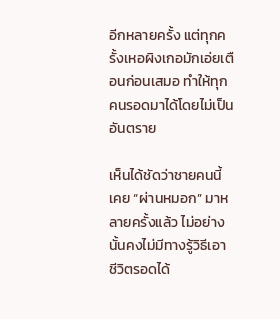อีกหลายครั้ง แต่ทุกครั้งเหอผิงเกอมักเอ่ยเตือนก่อนเสมอ ทำให้ทุกคนรอดมาได้โดยไม่เป็นอันตราย

เห็นได้ชัดว่าชายคนนี้เคย “ผ่านหมอก” มาหลายครั้งแล้ว ไม่อย่างนั้นคงไม่มีทางรู้วิธีเอาชีวิตรอดได้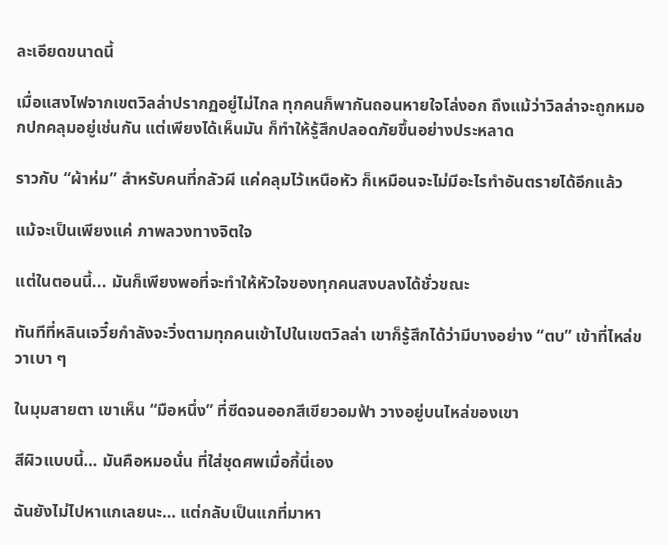ละเอียดขนาดนี้

เมื่อแสงไฟจากเขตวิลล่าปรากฏอยู่ไม่ไกล ทุกคนก็พากันถอนหายใจโล่งอก ถึงแม้ว่าวิลล่าจะถูกหมอกปกคลุมอยู่เช่นกัน แต่เพียงได้เห็นมัน ก็ทำให้รู้สึกปลอดภัยขึ้นอย่างประหลาด

ราวกับ “ผ้าห่ม” สำหรับคนที่กลัวผี แค่คลุมไว้เหนือหัว ก็เหมือนจะไม่มีอะไรทำอันตรายได้อีกแล้ว

แม้จะเป็นเพียงแค่ ภาพลวงทางจิตใจ

แต่ในตอนนี้... มันก็เพียงพอที่จะทำให้หัวใจของทุกคนสงบลงได้ชั่วขณะ

ทันทีที่หลินเจวี๋ยกำลังจะวิ่งตามทุกคนเข้าไปในเขตวิลล่า เขาก็รู้สึกได้ว่ามีบางอย่าง “ตบ” เข้าที่ไหล่ขวาเบา ๆ

ในมุมสายตา เขาเห็น “มือหนึ่ง” ที่ซีดจนออกสีเขียวอมฟ้า วางอยู่บนไหล่ของเขา

สีผิวแบบนี้… มันคือหมอนั่น ที่ใส่ชุดศพเมื่อกี้นี่เอง

ฉันยังไม่ไปหาแกเลยนะ… แต่กลับเป็นแกที่มาหา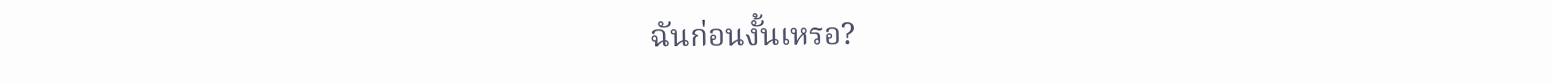ฉันก่อนงั้นเหรอ?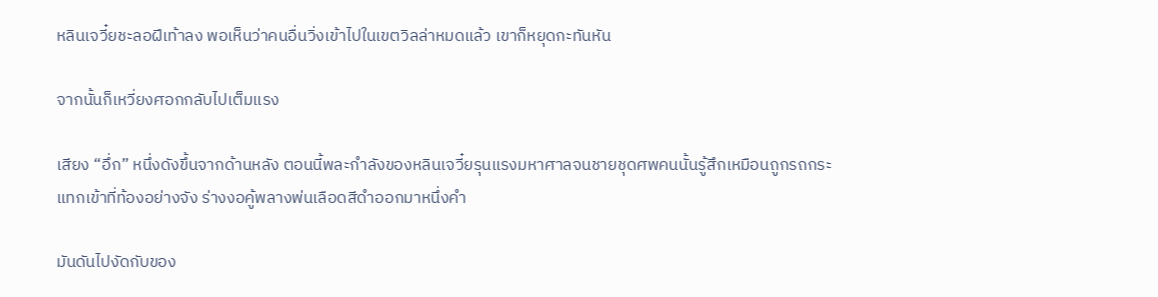หลินเจวี๋ยชะลอฝีเท้าลง พอเห็นว่าคนอื่นวิ่งเข้าไปในเขตวิลล่าหมดแล้ว เขาก็หยุดกะทันหัน

จากนั้นก็เหวี่ยงศอกกลับไปเต็มแรง

เสียง “อึ่ก” หนึ่งดังขึ้นจากด้านหลัง ตอนนี้พละกำลังของหลินเจวี๋ยรุนแรงมหาศาลจนชายชุดศพคนนั้นรู้สึกเหมือนถูกรถกระแทกเข้าที่ท้องอย่างจัง ร่างงอคู้พลางพ่นเลือดสีดำออกมาหนึ่งคำ

มันดันไปงัดกับของ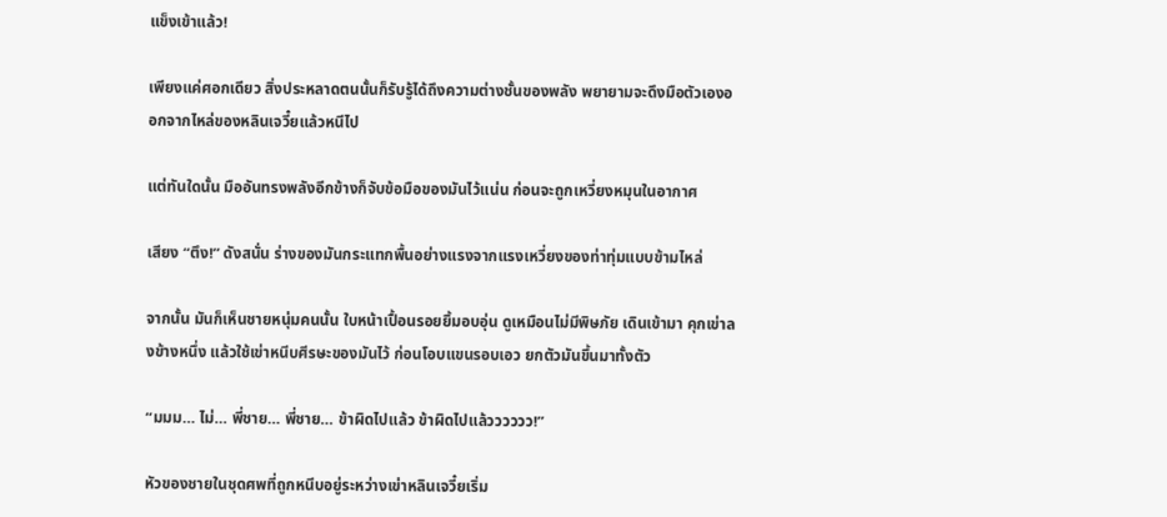แข็งเข้าแล้ว!

เพียงแค่ศอกเดียว สิ่งประหลาดตนนั้นก็รับรู้ได้ถึงความต่างชั้นของพลัง พยายามจะดึงมือตัวเองออกจากไหล่ของหลินเจวี๋ยแล้วหนีไป

แต่ทันใดนั้น มืออันทรงพลังอีกข้างก็จับข้อมือของมันไว้แน่น ก่อนจะถูกเหวี่ยงหมุนในอากาศ

เสียง “ตึง!” ดังสนั่น ร่างของมันกระแทกพื้นอย่างแรงจากแรงเหวี่ยงของท่าทุ่มแบบข้ามไหล่

จากนั้น มันก็เห็นชายหนุ่มคนนั้น ใบหน้าเปื้อนรอยยิ้มอบอุ่น ดูเหมือนไม่มีพิษภัย เดินเข้ามา คุกเข่าลงข้างหนึ่ง แล้วใช้เข่าหนีบศีรษะของมันไว้ ก่อนโอบแขนรอบเอว ยกตัวมันขึ้นมาทั้งตัว

“มมม… ไม่… พี่ชาย… พี่ชาย… ข้าผิดไปแล้ว ข้าผิดไปแล้วววววว!”

หัวของชายในชุดศพที่ถูกหนีบอยู่ระหว่างเข่าหลินเจวี๋ยเริ่ม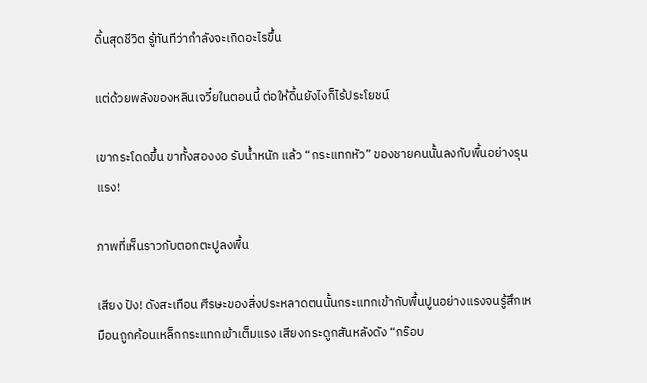ดิ้นสุดชีวิต รู้ทันทีว่ากำลังจะเกิดอะไรขึ้น

แต่ด้วยพลังของหลินเจวี๋ยในตอนนี้ ต่อให้ดิ้นยังไงก็ไร้ประโยชน์

เขากระโดดขึ้น ขาทั้งสองงอ รับน้ำหนัก แล้ว “กระแทกหัว” ของชายคนนั้นลงกับพื้นอย่างรุนแรง!

ภาพที่เห็นราวกับตอกตะปูลงพื้น

เสียง ปัง! ดังสะเทือน ศีรษะของสิ่งประหลาดตนนั้นกระแทกเข้ากับพื้นปูนอย่างแรงจนรู้สึกเหมือนถูกค้อนเหล็กกระแทกเข้าเต็มแรง เสียงกระดูกสันหลังดัง “กร๊อบ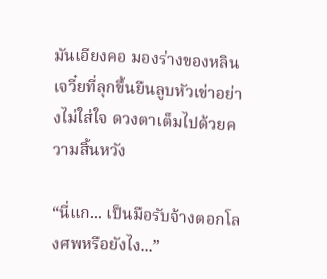มันเอียงคอ มองร่างของหลินเจวี๋ยที่ลุกขึ้นยืนลูบหัวเข่าอย่างไม่ใส่ใจ ดวงตาเต็มไปด้วยความสิ้นหวัง

“นี่แก... เป็นมือรับจ้างตอกโลงศพหรือยังไง...”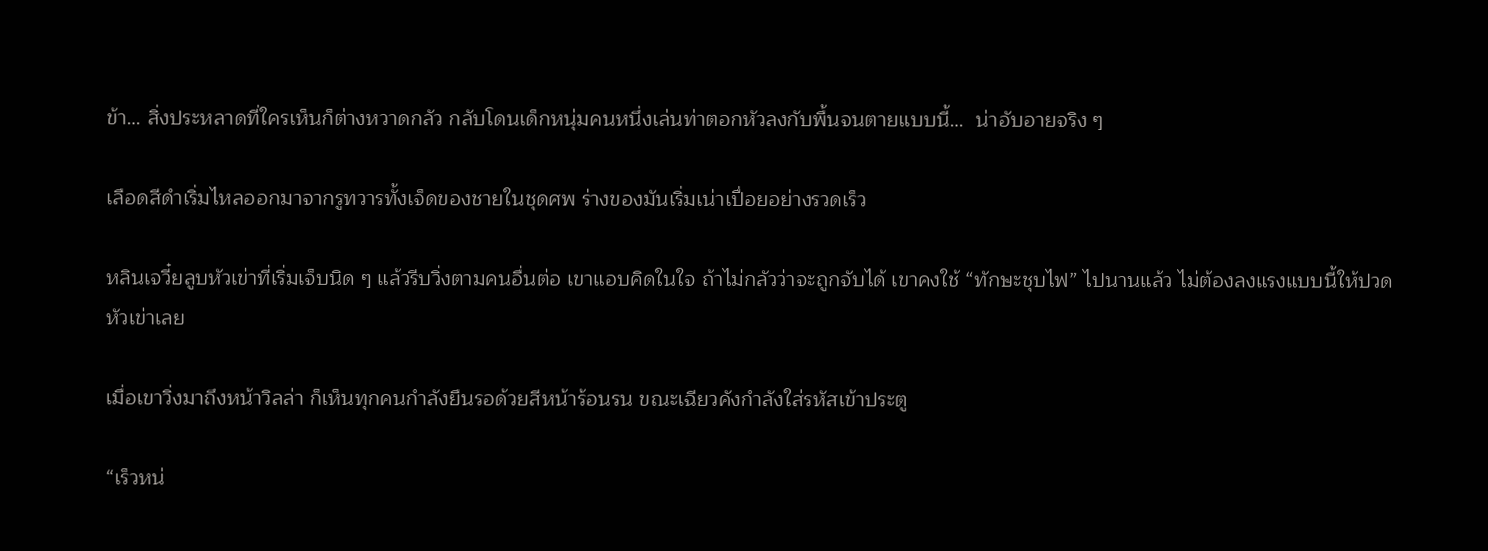ข้า… สิ่งประหลาดที่ใครเห็นก็ต่างหวาดกลัว กลับโดนเด็กหนุ่มคนหนึ่งเล่นท่าตอกหัวลงกับพื้นจนตายแบบนี้…  น่าอับอายจริง ๆ

เลือดสีดำเริ่มไหลออกมาจากรูทวารทั้งเจ็ดของชายในชุดศพ ร่างของมันเริ่มเน่าเปื่อยอย่างรวดเร็ว

หลินเจวี๋ยลูบหัวเข่าที่เริ่มเจ็บนิด ๆ แล้วรีบวิ่งตามคนอื่นต่อ เขาแอบคิดในใจ ถ้าไม่กลัวว่าจะถูกจับได้ เขาคงใช้ “ทักษะชุบไฟ” ไปนานแล้ว ไม่ต้องลงแรงแบบนี้ให้ปวดหัวเข่าเลย

เมื่อเขาวิ่งมาถึงหน้าวิลล่า ก็เห็นทุกคนกำลังยืนรอด้วยสีหน้าร้อนรน ขณะเฉียวคังกำลังใส่รหัสเข้าประตู

“เร็วหน่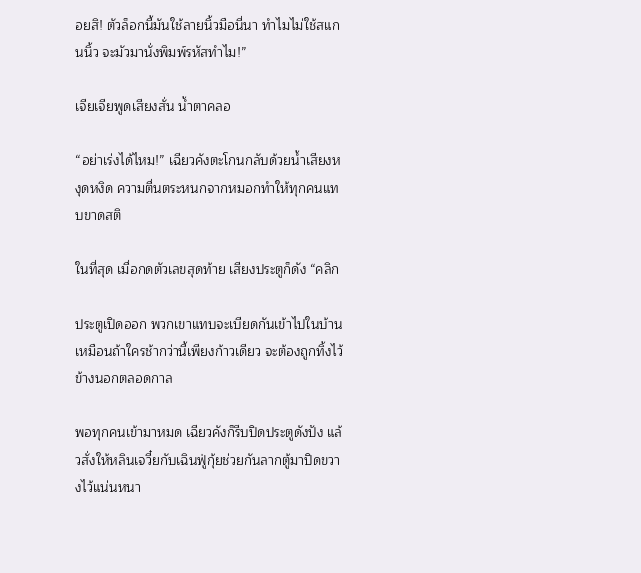อยสิ! ตัวล็อกนี้มันใช้ลายนิ้วมือนี่นา ทำไมไม่ใช้สแกนนิ้ว จะมัวมานั่งพิมพ์รหัสทำไม!”

เจียเจียพูดเสียงสั่น น้ำตาคลอ

“อย่าเร่งได้ไหม!” เฉียวคังตะโกนกลับด้วยน้ำเสียงหงุดหงิด ความตื่นตระหนกจากหมอกทำให้ทุกคนแทบขาดสติ

ในที่สุด เมื่อกดตัวเลขสุดท้าย เสียงประตูก็ดัง “คลิก

ประตูเปิดออก พวกเขาแทบจะเบียดกันเข้าไปในบ้าน เหมือนถ้าใครช้ากว่านี้เพียงก้าวเดียว จะต้องถูกทิ้งไว้ข้างนอกตลอดกาล

พอทุกคนเข้ามาหมด เฉียวคังก็รีบปิดประตูดังปัง แล้วสั่งให้หลินเจวี๋ยกับเฉินฟู่กุ้ยช่วยกันลากตู้มาปิดขวางไว้แน่นหนา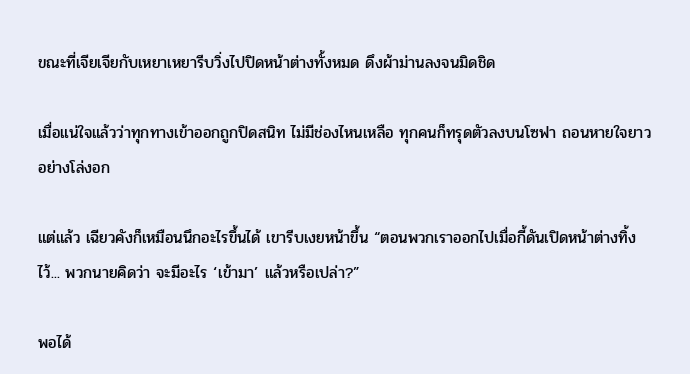ขณะที่เจียเจียกับเหยาเหยารีบวิ่งไปปิดหน้าต่างทั้งหมด ดึงผ้าม่านลงจนมิดชิด

เมื่อแน่ใจแล้วว่าทุกทางเข้าออกถูกปิดสนิท ไม่มีช่องไหนเหลือ ทุกคนก็ทรุดตัวลงบนโซฟา ถอนหายใจยาวอย่างโล่งอก

แต่แล้ว เฉียวคังก็เหมือนนึกอะไรขึ้นได้ เขารีบเงยหน้าขึ้น “ตอนพวกเราออกไปเมื่อกี้ดันเปิดหน้าต่างทิ้งไว้... พวกนายคิดว่า จะมีอะไร ‘เข้ามา’ แล้วหรือเปล่า?”

พอได้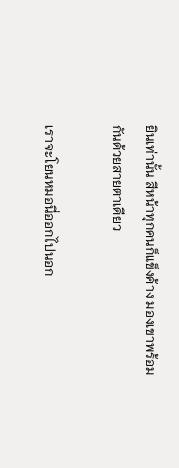ยินเท่านั้น สีหน้าทุกคนก็แข็งค้าง มองเขาพร้อมกันด้วยสายตาเดียว

เราจะโยนหมอนี่ออกไปนอก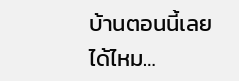บ้านตอนนี้เลยได้ไหม…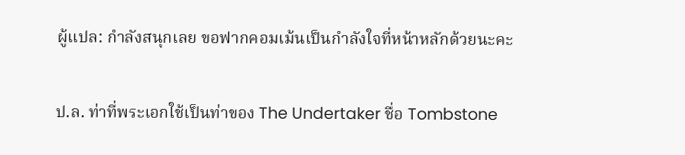ผู้แปล: กำลังสนุกเลย ขอฟากคอมเม้นเป็นกำลังใจที่หน้าหลักด้วยนะคะ

ป.ล. ท่าที่พระเอกใช้เป็นท่าของ The Undertaker ชื่อ Tombstone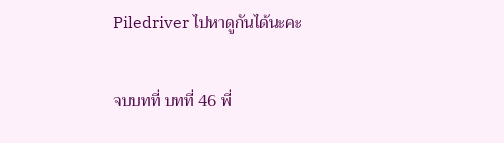Piledriver ไปหาดูกันได้นะคะ

จบบทที่ บทที่ 46 พี่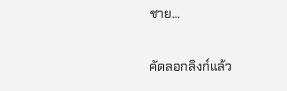ชาย…

คัดลอกลิงก์แล้ว